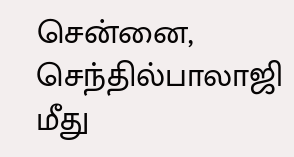சென்னை, செந்தில்பாலாஜி மீது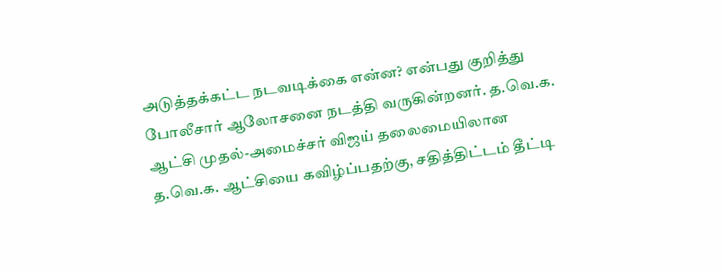அடுத்தக்கட்ட நடவடிக்கை என்ன? என்பது குறித்து போலீசார் ஆலோசனை நடத்தி வருகின்றனர். த.வெ.க. ஆட்சி முதல்-அமைச்சர் விஜய் தலைமையிலான த.வெ.க. ஆட்சியை கவிழ்ப்பதற்கு, சதித்திட்டம் தீட்டி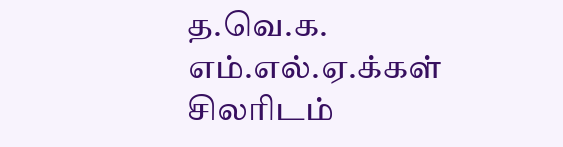த.வெ.க. எம்.எல்.ஏ.க்கள் சிலரிடம்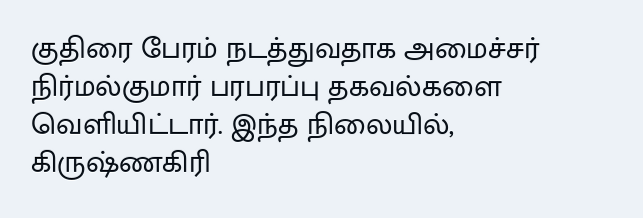குதிரை பேரம் நடத்துவதாக அமைச்சர் நிர்மல்குமார் பரபரப்பு தகவல்களை வெளியிட்டார். இந்த நிலையில், கிருஷ்ணகிரி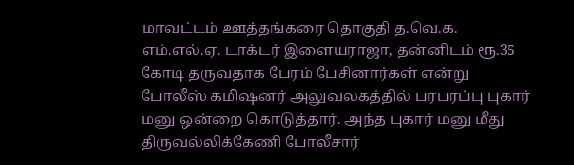மாவட்டம் ஊத்தங்கரை தொகுதி த.வெ.க. எம்.எல்.ஏ. டாக்டர் இளையராஜா, தன்னிடம் ரூ.35 கோடி தருவதாக பேரம் பேசினார்கள் என்று போலீஸ் கமிஷனர் அலுவலகத்தில் பரபரப்பு புகார் மனு ஒன்றை கொடுத்தார். அந்த புகார் மனு மீது திருவல்லிக்கேணி போலீசார்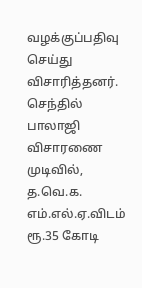வழக்குப்பதிவு செய்து விசாரித்தனர். செந்தில் பாலாஜி விசாரணை முடிவில், த.வெ.க. எம்.எல்.ஏ.விடம் ரூ.35 கோடி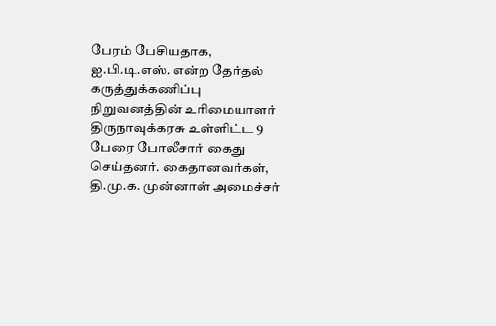பேரம் பேசியதாக, ஐ.பி.டி.எஸ். என்ற தேர்தல் கருத்துக்கணிப்பு நிறுவனத்தின் உரிமையாளர் திருநாவுக்கரசு உள்ளிட்ட 9 பேரை போலீசார் கைது செய்தனர். கைதானவர்கள், தி.மு.க. முன்னாள் அமைச்சர்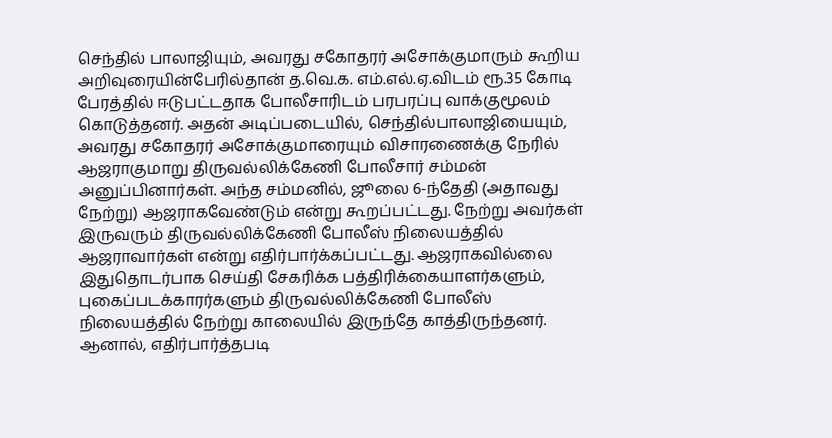செந்தில் பாலாஜியும், அவரது சகோதரர் அசோக்குமாரும் கூறிய அறிவுரையின்பேரில்தான் த.வெ.க. எம்.எல்.ஏ.விடம் ரூ.35 கோடி பேரத்தில் ஈடுபட்டதாக போலீசாரிடம் பரபரப்பு வாக்குமூலம் கொடுத்தனர். அதன் அடிப்படையில், செந்தில்பாலாஜியையும், அவரது சகோதரர் அசோக்குமாரையும் விசாரணைக்கு நேரில் ஆஜராகுமாறு திருவல்லிக்கேணி போலீசார் சம்மன் அனுப்பினார்கள். அந்த சம்மனில், ஜூலை 6-ந்தேதி (அதாவது நேற்று) ஆஜராகவேண்டும் என்று கூறப்பட்டது. நேற்று அவர்கள் இருவரும் திருவல்லிக்கேணி போலீஸ் நிலையத்தில் ஆஜராவார்கள் என்று எதிர்பார்க்கப்பட்டது. ஆஜராகவில்லை இதுதொடர்பாக செய்தி சேகரிக்க பத்திரிக்கையாளர்களும், புகைப்படக்காரர்களும் திருவல்லிக்கேணி போலீஸ் நிலையத்தில் நேற்று காலையில் இருந்தே காத்திருந்தனர். ஆனால், எதிர்பார்த்தபடி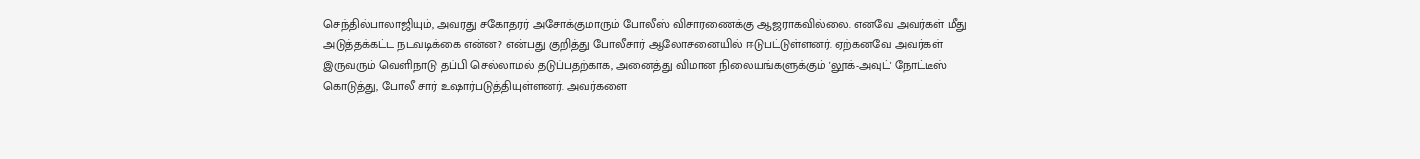செந்தில்பாலாஜியும், அவரது சகோதரர் அசோக்குமாரும் போலீஸ் விசாரணைக்கு ஆஜராகவில்லை. எனவே அவர்கள் மீது அடுத்தக்கட்ட நடவடிக்கை என்ன? என்பது குறித்து போலீசார் ஆலோசனையில் ஈடுபட்டுள்ளனர். ஏற்கனவே அவர்கள் இருவரும் வெளிநாடு தப்பி செல்லாமல் தடுப்பதற்காக, அனைத்து விமான நிலையங்களுக்கும் 'லூக்-அவுட்' நோட்டீஸ் கொடுத்து, போலீ சார் உஷார்படுத்தியுள்ளனர். அவர்களை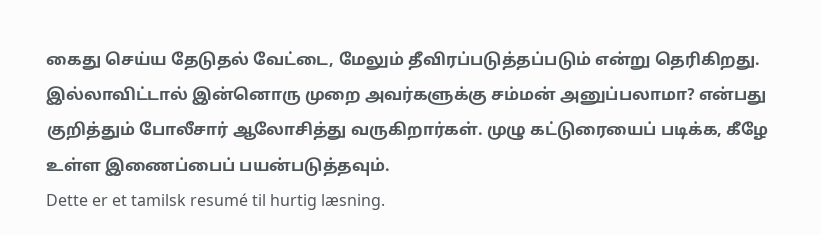கைது செய்ய தேடுதல் வேட்டை, மேலும் தீவிரப்படுத்தப்படும் என்று தெரிகிறது. இல்லாவிட்டால் இன்னொரு முறை அவர்களுக்கு சம்மன் அனுப்பலாமா? என்பது குறித்தும் போலீசார் ஆலோசித்து வருகிறார்கள். முழு கட்டுரையைப் படிக்க, கீழே உள்ள இணைப்பைப் பயன்படுத்தவும்.
Dette er et tamilsk resumé til hurtig læsning.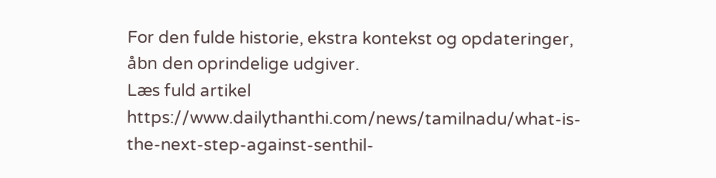For den fulde historie, ekstra kontekst og opdateringer, åbn den oprindelige udgiver.
Læs fuld artikel
https://www.dailythanthi.com/news/tamilnadu/what-is-the-next-step-against-senthil-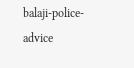balaji-police-advice